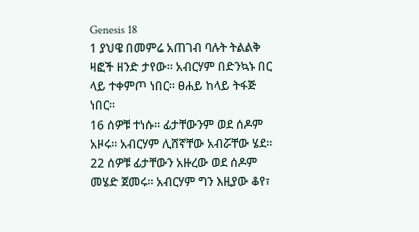Genesis 18
1 ያህዌ በመምሬ አጠገብ ባሉት ትልልቅ ዛፎች ዘንድ ታየው። አብርሃም በድንኳኑ በር ላይ ተቀምጦ ነበር። ፀሐይ ከላይ ትፋጅ ነበር።
16 ሰዎቹ ተነሱ። ፊታቸውንም ወደ ሰዶም አዞሩ። አብርሃም ሊሸኛቸው አብሯቸው ሄደ።
22 ሰዎቹ ፊታቸውን አዙረው ወደ ሰዶም መሄድ ጀመሩ። አብርሃም ግን እዚያው ቆየ፣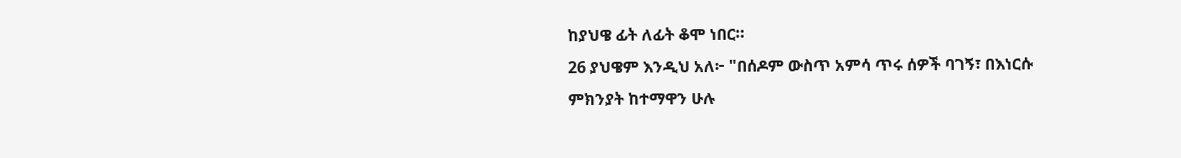ከያህዌ ፊት ለፊት ቆሞ ነበር።
26 ያህዌም እንዲህ አለ፦ "በሰዶም ውስጥ አምሳ ጥሩ ሰዎች ባገኝ፣ በእነርሱ ምክንያት ከተማዋን ሁሉ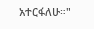አተርፋለሁ።"